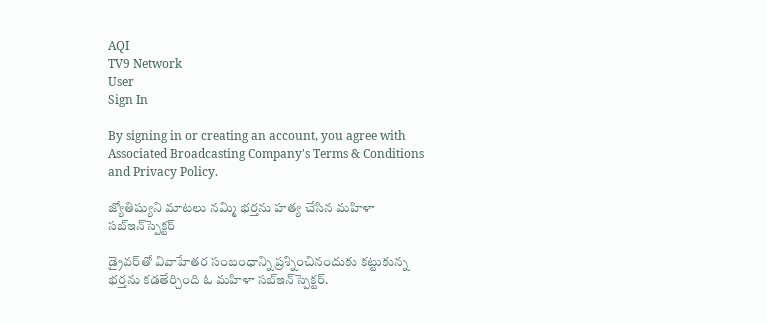AQI
TV9 Network
User
Sign In

By signing in or creating an account, you agree with Associated Broadcasting Company's Terms & Conditions and Privacy Policy.

జ్యోతిష్యుని మాటలు నమ్మి భర్తను హత్య చేసిన మహిళా సబ్‌ఇన్‌స్పెక్టర్‌

డ్రైవర్‌తో వివాహేతర సంబంధాన్ని ప్రశ్నించినందుకు కట్టుకున్న భర్తను కడతేర్చింది ఓ మహిళా సబ్‌ఇన్‌స్పెక్టర్‌.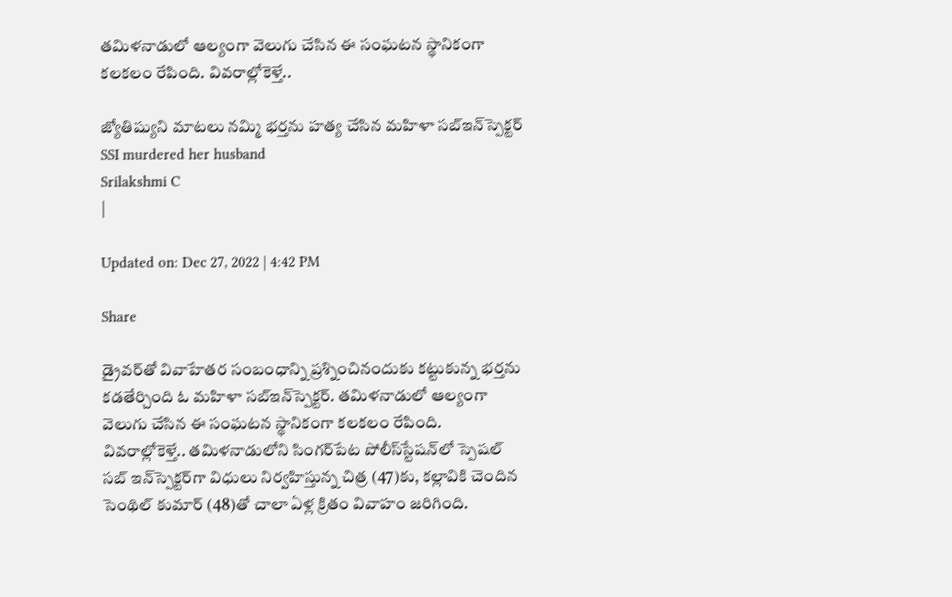తమిళనాడులో ఆల్యంగా వెలుగు చేసిన ఈ సంఘటన స్థానికంగా కలకలం రేపింది. వివరాల్లోకెళ్తే..

జ్యోతిష్యుని మాటలు నమ్మి భర్తను హత్య చేసిన మహిళా సబ్‌ఇన్‌స్పెక్టర్‌
SSI murdered her husband
Srilakshmi C
|

Updated on: Dec 27, 2022 | 4:42 PM

Share

డ్రైవర్‌తో వివాహేతర సంబంధాన్ని ప్రశ్నించినందుకు కట్టుకున్న భర్తను కడతేర్చింది ఓ మహిళా సబ్‌ఇన్‌స్పెక్టర్‌. తమిళనాడులో ఆల్యంగా వెలుగు చేసిన ఈ సంఘటన స్థానికంగా కలకలం రేపింది. వివరాల్లోకెళ్తే.. తమిళనాడులోని సింగర్‌పేట పోలీస్‌స్టేషన్‌లో స్పెషల్‌ సబ్‌ ఇన్‌స్పెక్టర్‌గా విధులు నిర్వహిస్తున్న చిత్ర (47)కు, కల్లావికి చెందిన సెంథిల్‌ కుమార్‌ (48)తో చాలా ఏళ్ల క్రితం వివాహం జరిగింది.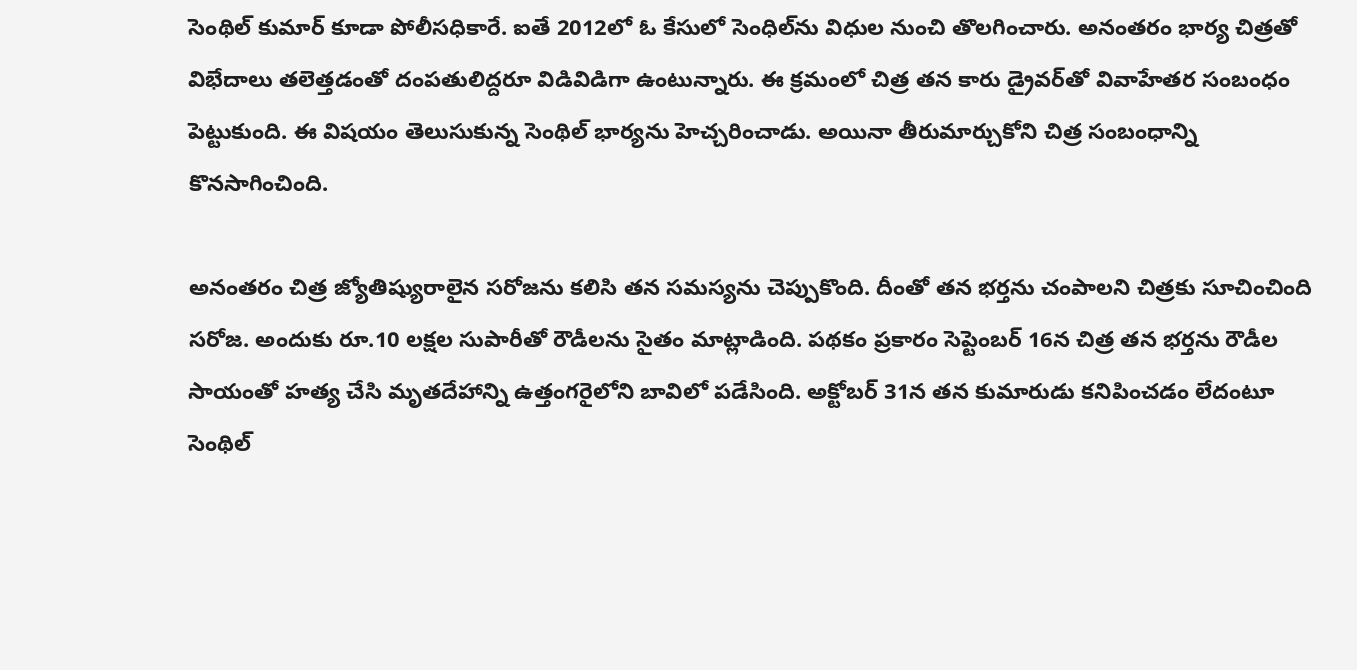సెంథిల్‌ కుమార్‌ కూడా పోలీసధికారే. ఐతే 2012లో ఓ కేసులో సెంధిల్‌ను విధుల నుంచి తొలగించారు. అనంతరం భార్య చిత్రతో విభేదాలు తలెత్తడంతో దంపతులిద్దరూ విడివిడిగా ఉంటున్నారు. ఈ క్రమంలో చిత్ర తన కారు డ్రైవర్‌తో వివాహేతర సంబంధం పెట్టుకుంది. ఈ విషయం తెలుసుకున్న సెంథిల్ భార్యను హెచ్చరించాడు. అయినా తీరుమార్చుకోని చిత్ర సంబంధాన్ని కొనసాగించింది.

అనంతరం చిత్ర జ్యోతిష్యురాలైన సరోజను కలిసి తన సమస్యను చెప్పుకొంది. దీంతో తన భర్తను చంపాలని చిత్రకు సూచించింది సరోజ. అందుకు రూ.10 లక్షల సుపారీతో రౌడీలను సైతం మాట్లాడింది. పథకం ప్రకారం సెప్టెంబర్ 16న చిత్ర తన భర్తను రౌడీల సాయంతో హత్య చేసి మృతదేహాన్ని ఉత్తంగరైలోని బావిలో పడేసింది. అక్టోబర్ 31న తన కుమారుడు కనిపించడం లేదంటూ సెంథిల్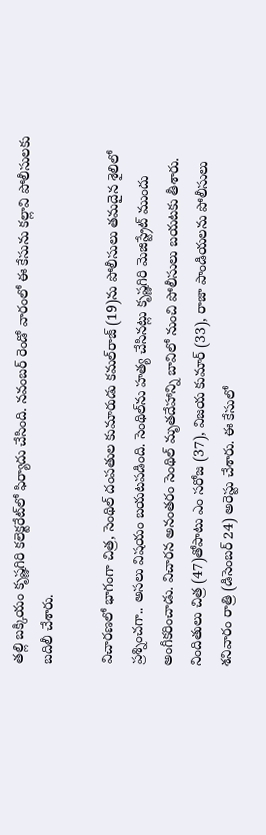తల్లి బక్కియం కృష్ణగిరి కలెక్టరేట్‌లో ఫిర్యాదు చేసింది. నవంబర్ రెండో వారంలో ఈ కేసును కల్లావి పోలీసులకు బదిలీ చేశారు.

విచారణలో భాగంగా చిత్ర, సెంథిల్‌ దంపతుల కుమారుడు కమల్‌రాజ్‌ (19)ను పోలీసులు తమదైన శైలిలో ప్రశ్నించగా.. అసలు విషయం బయటపడింది. సెంథిల్‌ను హత్య చేసినట్లు కృష్ణగిరి మెజిస్ట్రేట్‌ ముందు అంగీకరించాడు. విచారన అనంతరం సెంథిల్ మృతదేహాన్ని బావిలో నుంచి పోలీసులు బయటకు తీశారు. నిందితులు చిత్ర (47)తోపాటు ఎం సరోజ (37), విజయ కుమార్ (33), రాజా పాండియలను పోలీసులు శనివారం రాత్రి (డిసెంబర్‌ 24) అరెస్టు చేశారు. ఈ కేసులో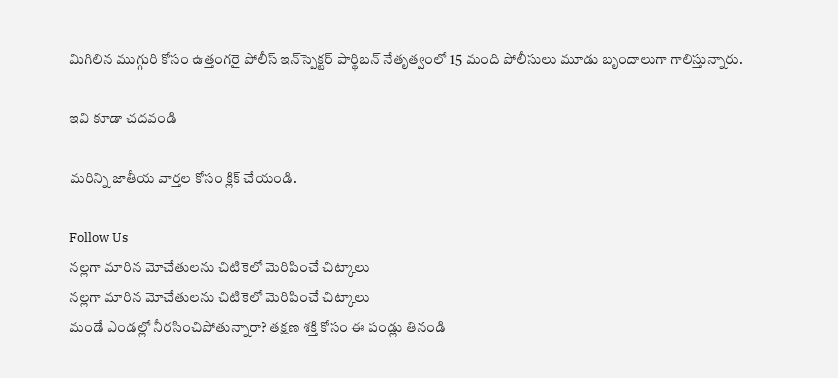మిగిలిన ముగ్గురి కోసం ఉత్తంగరై పోలీస్ ఇన్‌స్పెక్టర్ పార్థిబన్ నేతృత్వంలో 15 మంది పోలీసులు మూడు బృందాలుగా గాలిస్తున్నారు.

ఇవి కూడా చదవండి

మరిన్ని జాతీయ వార్తల కోసం క్లిక్‌ చేయండి.

Follow Us
నల్లగా మారిన మోచేతులను చిటికెలో మెరిపించే చిట్కాలు
నల్లగా మారిన మోచేతులను చిటికెలో మెరిపించే చిట్కాలు
మండే ఎండల్లో నీరసించిపోతున్నారా? తక్షణ శక్తి కోసం ఈ పండ్లు తినండి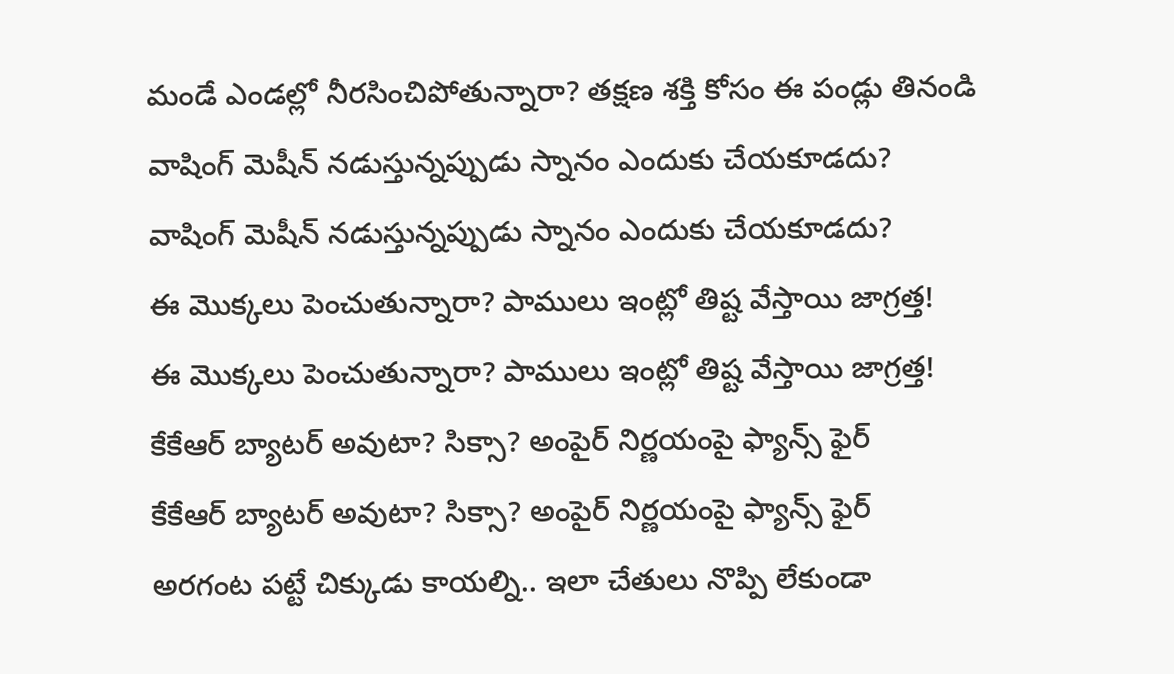మండే ఎండల్లో నీరసించిపోతున్నారా? తక్షణ శక్తి కోసం ఈ పండ్లు తినండి
వాషింగ్ మెషీన్ నడుస్తున్నప్పుడు స్నానం ఎందుకు చేయకూడదు?
వాషింగ్ మెషీన్ నడుస్తున్నప్పుడు స్నానం ఎందుకు చేయకూడదు?
ఈ మొక్కలు పెంచుతున్నారా? పాములు ఇంట్లో తిష్ట వేస్తాయి జాగ్రత్త!
ఈ మొక్కలు పెంచుతున్నారా? పాములు ఇంట్లో తిష్ట వేస్తాయి జాగ్రత్త!
కేకేఆర్ బ్యాటర్ అవుటా? సిక్సా? అంపైర్ నిర్ణయంపై ఫ్యాన్స్ ఫైర్
కేకేఆర్ బ్యాటర్ అవుటా? సిక్సా? అంపైర్ నిర్ణయంపై ఫ్యాన్స్ ఫైర్
అరగంట పట్టే చిక్కుడు కాయల్ని.. ఇలా చేతులు నొప్పి లేకుండా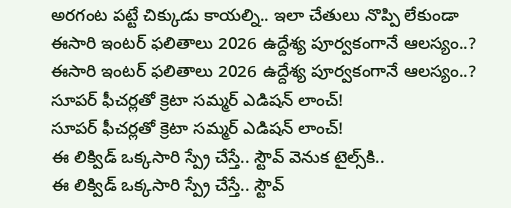అరగంట పట్టే చిక్కుడు కాయల్ని.. ఇలా చేతులు నొప్పి లేకుండా
ఈసారి ఇంటర్‌ ఫలితాలు 2026 ఉద్దేశ్య పూర్వకంగానే ఆలస్యం..?
ఈసారి ఇంటర్‌ ఫలితాలు 2026 ఉద్దేశ్య పూర్వకంగానే ఆలస్యం..?
సూపర్‌ ఫీచర్లతో క్రెటా సమ్మర్‌ ఎడిషన్‌ లాంచ్‌!
సూపర్‌ ఫీచర్లతో క్రెటా సమ్మర్‌ ఎడిషన్‌ లాంచ్‌!
ఈ లిక్విడ్ ఒక్కసారి స్ప్రే చేస్తే.. స్టౌవ్ వెనుక టైల్స్‌కి..
ఈ లిక్విడ్ ఒక్కసారి స్ప్రే చేస్తే.. స్టౌవ్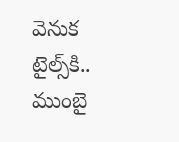వెనుక టైల్స్‌కి..
ముంబై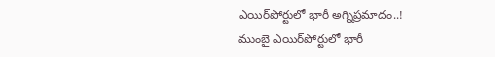ఎయిర్‌పోర్టులో భారీ అగ్నిప్రమాదం..!
ముంబై ఎయిర్‌పోర్టులో భారీ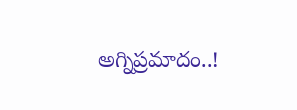అగ్నిప్రమాదం..!